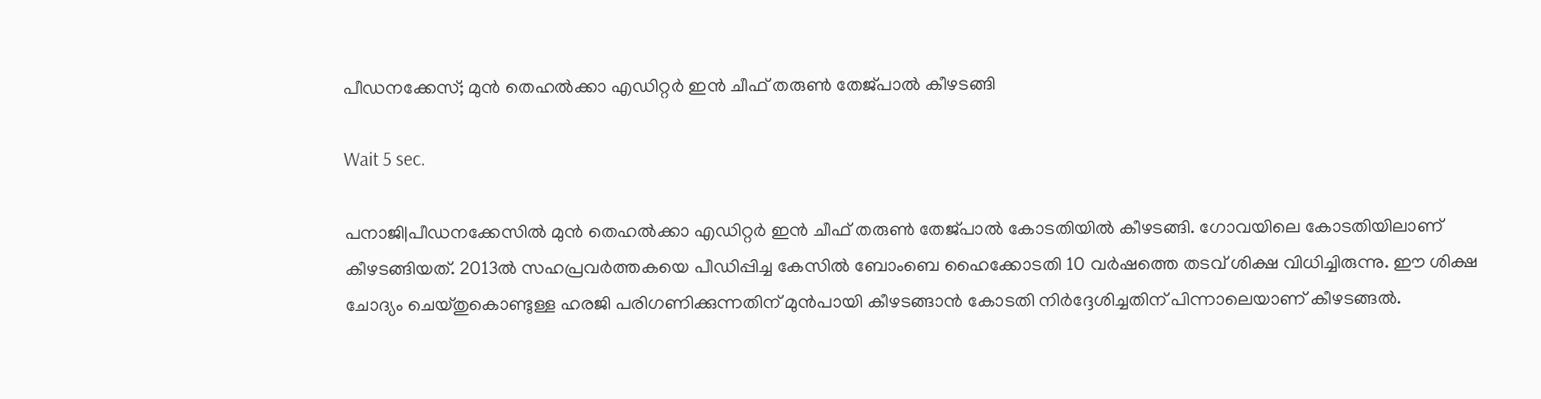പീഡനക്കേസ്; മുന്‍ തെഹല്‍ക്കാ എഡിറ്റര്‍ ഇന്‍ ചീഫ് തരുണ്‍ തേജ്പാല്‍ കീഴടങ്ങി

Wait 5 sec.

പനാജി|പീഡനക്കേസില്‍ മുന്‍ തെഹല്‍ക്കാ എഡിറ്റര്‍ ഇന്‍ ചീഫ് തരുണ്‍ തേജ്പാല്‍ കോടതിയില്‍ കീഴടങ്ങി. ഗോവയിലെ കോടതിയിലാണ് കീഴടങ്ങിയത്. 2013ല്‍ സഹപ്രവര്‍ത്തകയെ പീഡിപ്പിച്ച കേസില്‍ ബോംബെ ഹൈക്കോടതി 10 വര്‍ഷത്തെ തടവ് ശിക്ഷ വിധിച്ചിരുന്നു. ഈ ശിക്ഷ ചോദ്യം ചെയ്തുകൊണ്ടുള്ള ഹരജി പരിഗണിക്കുന്നതിന് മുന്‍പായി കീഴടങ്ങാന്‍ കോടതി നിര്‍ദ്ദേശിച്ചതിന് പിന്നാലെയാണ് കീഴടങ്ങല്‍.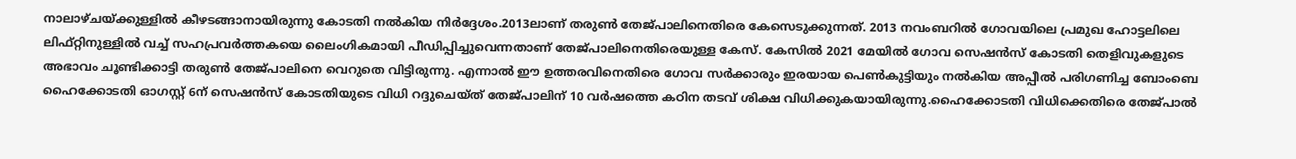നാലാഴ്ചയ്ക്കുള്ളില്‍ കീഴടങ്ങാനായിരുന്നു കോടതി നല്‍കിയ നിര്‍ദ്ദേശം.2013ലാണ് തരുണ്‍ തേജ്പാലിനെതിരെ കേസെടുക്കുന്നത്. 2013 നവംബറില്‍ ഗോവയിലെ പ്രമുഖ ഹോട്ടലിലെ ലിഫ്റ്റിനുള്ളില്‍ വച്ച് സഹപ്രവര്‍ത്തകയെ ലൈംഗികമായി പീഡിപ്പിച്ചുവെന്നതാണ് തേജ്പാലിനെതിരെയുള്ള കേസ്. കേസില്‍ 2021 മേയില്‍ ഗോവ സെഷന്‍സ് കോടതി തെളിവുകളുടെ അഭാവം ചൂണ്ടിക്കാട്ടി തരുണ്‍ തേജ്പാലിനെ വെറുതെ വിട്ടിരുന്നു. എന്നാല്‍ ഈ ഉത്തരവിനെതിരെ ഗോവ സര്‍ക്കാരും ഇരയായ പെണ്‍കുട്ടിയും നല്‍കിയ അപ്പീല്‍ പരിഗണിച്ച ബോംബെ ഹൈക്കോടതി ഓഗസ്റ്റ് 6ന് സെഷന്‍സ് കോടതിയുടെ വിധി റദ്ദുചെയ്ത് തേജ്പാലിന് 10 വര്‍ഷത്തെ കഠിന തടവ് ശിക്ഷ വിധിക്കുകയായിരുന്നു.ഹൈക്കോടതി വിധിക്കെതിരെ തേജ്പാല്‍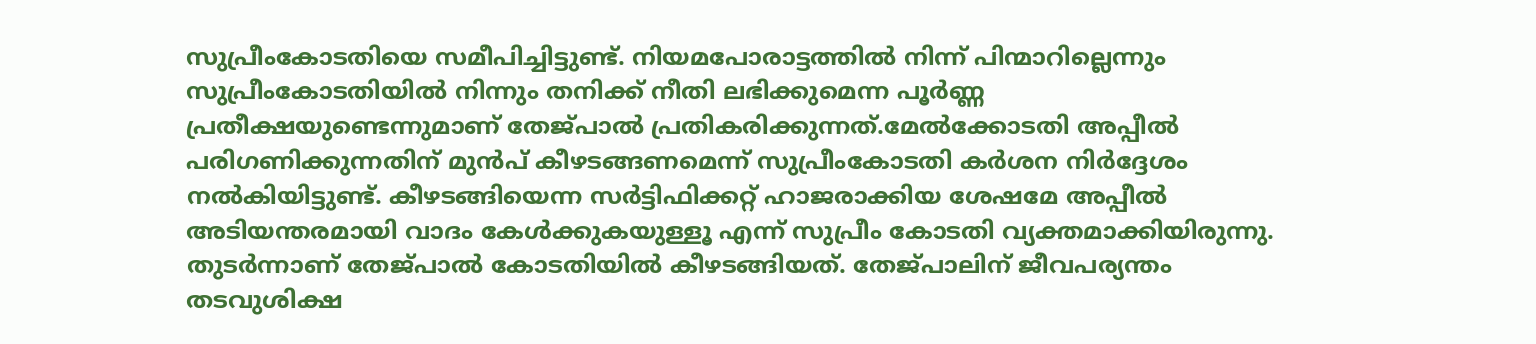സുപ്രീംകോടതിയെ സമീപിച്ചിട്ടുണ്ട്. നിയമപോരാട്ടത്തില്‍ നിന്ന് പിന്മാറില്ലെന്നും സുപ്രീംകോടതിയില്‍ നിന്നും തനിക്ക് നീതി ലഭിക്കുമെന്ന പൂര്‍ണ്ണ പ്രതീക്ഷയുണ്ടെന്നുമാണ് തേജ്പാല്‍ പ്രതികരിക്കുന്നത്.മേല്‍ക്കോടതി അപ്പീല്‍ പരിഗണിക്കുന്നതിന് മുന്‍പ് കീഴടങ്ങണമെന്ന് സുപ്രീംകോടതി കര്‍ശന നിര്‍ദ്ദേശം നല്‍കിയിട്ടുണ്ട്. കീഴടങ്ങിയെന്ന സര്‍ട്ടിഫിക്കറ്റ് ഹാജരാക്കിയ ശേഷമേ അപ്പീല്‍ അടിയന്തരമായി വാദം കേള്‍ക്കുകയുള്ളൂ എന്ന് സുപ്രീം കോടതി വ്യക്തമാക്കിയിരുന്നു. തുടര്‍ന്നാണ് തേജ്പാല്‍ കോടതിയില്‍ കീഴടങ്ങിയത്. തേജ്പാലിന് ജീവപര്യന്തം തടവുശിക്ഷ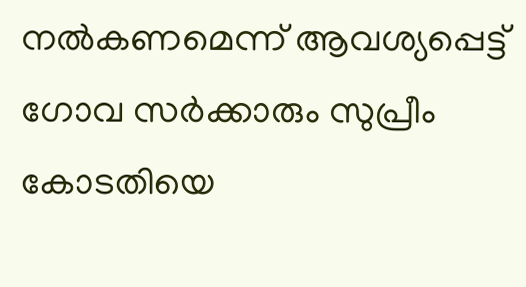നല്‍കണമെന്ന് ആവശ്യപ്പെട്ട് ഗോവ സര്‍ക്കാരും സുപ്രീം കോടതിയെ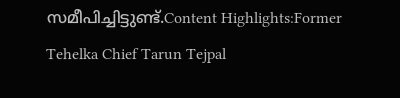സമീപിച്ചിട്ടുണ്ട്.Content Highlights:Former Tehelka Chief Tarun Tejpal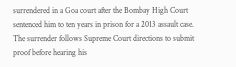surrendered in a Goa court after the Bombay High Court sentenced him to ten years in prison for a 2013 assault case. The surrender follows Supreme Court directions to submit proof before hearing his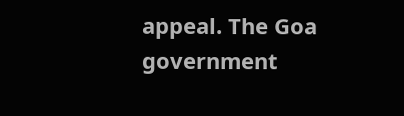appeal. The Goa government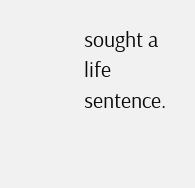sought a life sentence.